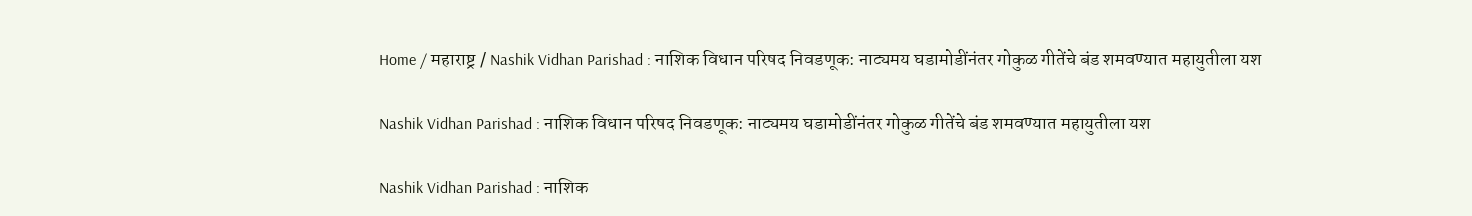Home / महाराष्ट्र / Nashik Vidhan Parishad : नाशिक विधान परिषद निवडणूक: नाट्यमय घडामोडींनंतर गोकुळ गीतेंचे बंड शमवण्यात महायुतीला यश

Nashik Vidhan Parishad : नाशिक विधान परिषद निवडणूक: नाट्यमय घडामोडींनंतर गोकुळ गीतेंचे बंड शमवण्यात महायुतीला यश

Nashik Vidhan Parishad : नाशिक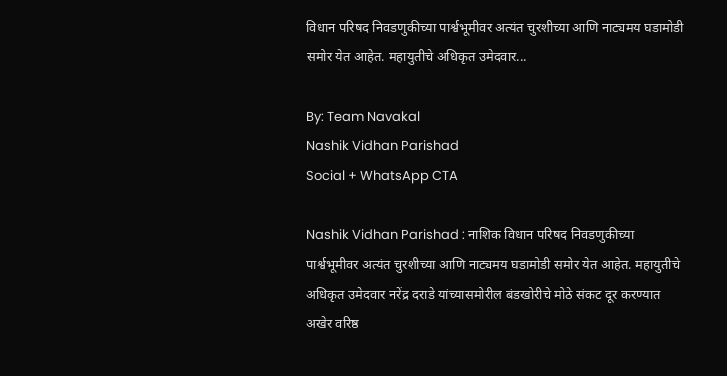विधान परिषद निवडणुकीच्या पार्श्वभूमीवर अत्यंत चुरशीच्या आणि नाट्यमय घडामोडी समोर येत आहेत. महायुतीचे अधिकृत उमेदवार...

By: Team Navakal
Nashik Vidhan Parishad
Social + WhatsApp CTA

Nashik Vidhan Parishad : नाशिक विधान परिषद निवडणुकीच्या पार्श्वभूमीवर अत्यंत चुरशीच्या आणि नाट्यमय घडामोडी समोर येत आहेत. महायुतीचे अधिकृत उमेदवार नरेंद्र दराडे यांच्यासमोरील बंडखोरीचे मोठे संकट दूर करण्यात अखेर वरिष्ठ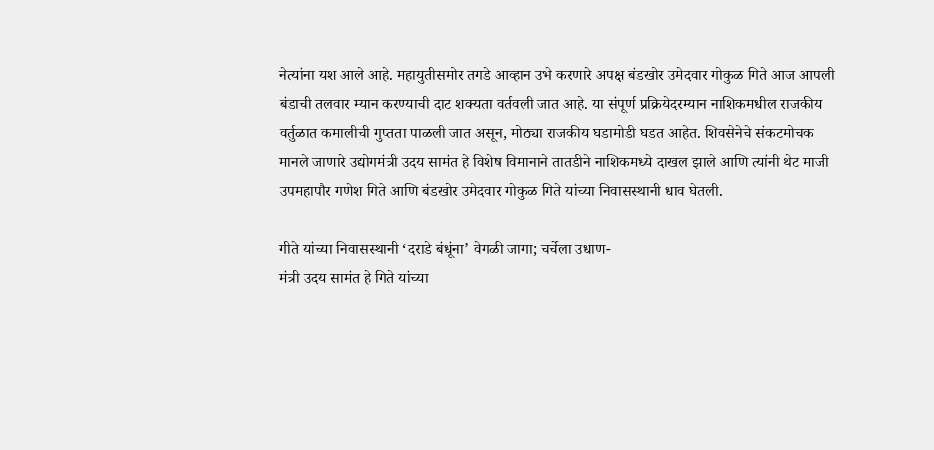नेत्यांना यश आले आहे. महायुतीसमोर तगडे आव्हान उभे करणारे अपक्ष बंडखोर उमेदवार गोकुळ गिते आज आपली बंडाची तलवार म्यान करण्याची दाट शक्यता वर्तवली जात आहे. या संपूर्ण प्रक्रियेदरम्यान नाशिकमधील राजकीय वर्तुळात कमालीची गुप्तता पाळली जात असून, मोठ्या राजकीय घडामोडी घडत आहेत. शिवसेनेचे संकटमोचक मानले जाणारे उद्योगमंत्री उदय सामंत हे विशेष विमानाने तातडीने नाशिकमध्ये दाखल झाले आणि त्यांनी थेट माजी उपमहापौर गणेश गिते आणि बंडखोर उमेदवार गोकुळ गिते यांच्या निवासस्थानी धाव घेतली.

गीते यांच्या निवासस्थानी ‘दराडे बंधूंना’ वेगळी जागा; चर्चेला उधाण-
मंत्री उदय सामंत हे गिते यांच्या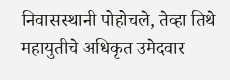निवासस्थानी पोहोचले, तेव्हा तिथे महायुतीचे अधिकृत उमेदवार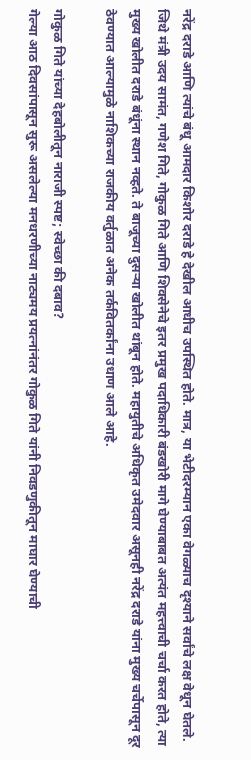नरेंद्र दराडे आणि त्यांचे बंधू आमदार किशोर दराडे हे देखील आधीच उपस्थित होते. मात्र, या भेटीदरम्यान एका वेगळ्याच दृश्याने सर्वांचे लक्ष वेधून घेतले. जिथे मंत्री उदय सामंत, गणेश गिते, गोकुळ गिते आणि शिवसेनेचे इतर प्रमुख पदाधिकारी बंडखोरी मागे घेण्याबाबत अत्यंत महत्त्वाची चर्चा करत होते, त्या मुख्य खोलीत दराडे बंधूंना स्थान नव्हते. ते बाजूच्या दुसऱ्या खोलीत थांबून होते. महायुतीचे अधिकृत उमेदवार असूनही नरेंद्र दराडे यांना मुख्य चर्चेपासून दूर ठेवण्यात आल्यामुळे नाशिकच्या राजकीय वर्तुळात अनेक तर्कवितर्कांना उधाण आले आहे.

गोकुळ गिते यांच्या देहबोलीतून नाराजी स्पष्ट; स्वेच्छा की दबाव?
गेल्या आठ दिवसांपासून सुरू असलेल्या मनधरणीच्या नाट्यमय प्रयत्नांनंतर गोकुळ गिते यांनी निवडणुकीतून माघार घेण्याची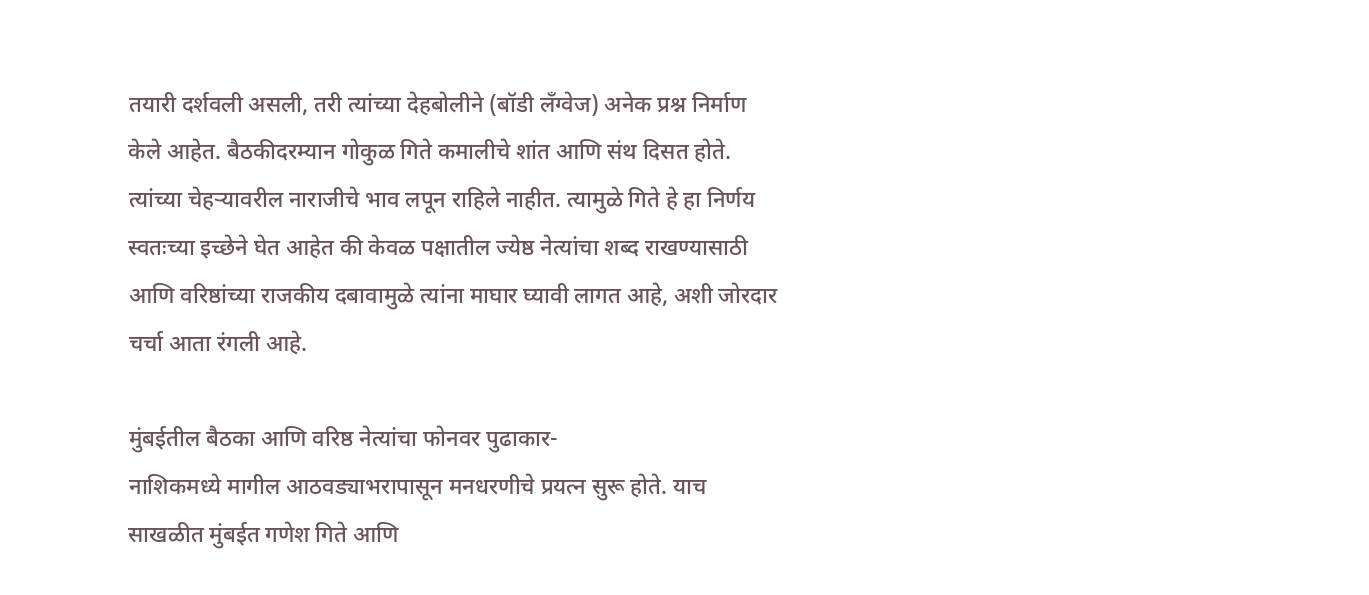तयारी दर्शवली असली, तरी त्यांच्या देहबोलीने (बॉडी लँग्वेज) अनेक प्रश्न निर्माण केले आहेत. बैठकीदरम्यान गोकुळ गिते कमालीचे शांत आणि संथ दिसत होते. त्यांच्या चेहऱ्यावरील नाराजीचे भाव लपून राहिले नाहीत. त्यामुळे गिते हे हा निर्णय स्वतःच्या इच्छेने घेत आहेत की केवळ पक्षातील ज्येष्ठ नेत्यांचा शब्द राखण्यासाठी आणि वरिष्ठांच्या राजकीय दबावामुळे त्यांना माघार घ्यावी लागत आहे, अशी जोरदार चर्चा आता रंगली आहे.

मुंबईतील बैठका आणि वरिष्ठ नेत्यांचा फोनवर पुढाकार-
नाशिकमध्ये मागील आठवड्याभरापासून मनधरणीचे प्रयत्न सुरू होते. याच साखळीत मुंबईत गणेश गिते आणि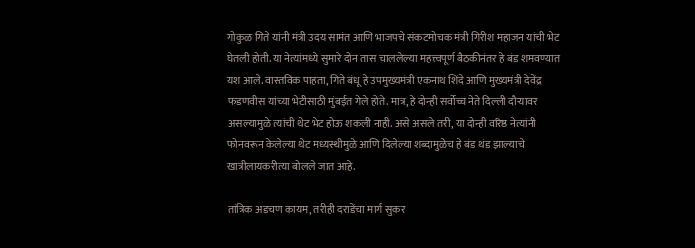गोकुळ गिते यांनी मंत्री उदय सामंत आणि भाजपचे संकटमोचक मंत्री गिरीश महाजन यांची भेट घेतली होती. या नेत्यांमध्ये सुमारे दोन तास चाललेल्या महत्त्वपूर्ण बैठकीनंतर हे बंड शमवण्यात यश आले. वास्तविक पाहता, गिते बंधू हे उपमुख्यमंत्री एकनाथ शिंदे आणि मुख्यमंत्री देवेंद्र फडणवीस यांच्या भेटीसाठी मुंबईत गेले होते. मात्र, हे दोन्ही सर्वोच्च नेते दिल्ली दौऱ्यावर असल्यामुळे त्यांची थेट भेट होऊ शकली नाही. असे असले तरी, या दोन्ही वरिष्ठ नेत्यांनी फोनवरून केलेल्या थेट मध्यस्थीमुळे आणि दिलेल्या शब्दामुळेच हे बंड थंड झाल्याचे खात्रीलायकरीत्या बोलले जात आहे.

तांत्रिक अडचण कायम, तरीही दराडेंचा मार्ग सुकर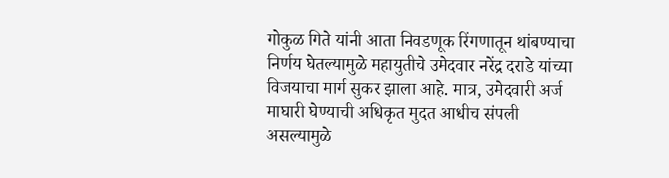गोकुळ गिते यांनी आता निवडणूक रिंगणातून थांबण्याचा निर्णय घेतल्यामुळे महायुतीचे उमेदवार नरेंद्र दराडे यांच्या विजयाचा मार्ग सुकर झाला आहे. मात्र, उमेदवारी अर्ज माघारी घेण्याची अधिकृत मुदत आधीच संपली असल्यामुळे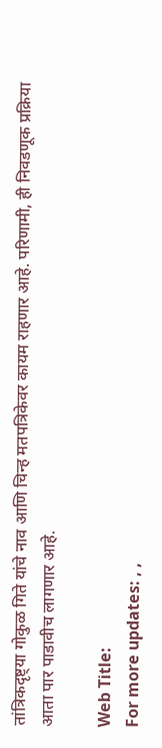तांत्रिकदृष्ट्या गोकुळ गिते यांचे नाव आणि चिन्ह मतपत्रिकेवर कायम राहणार आहे. परिणामी, ही निवडणूक प्रक्रिया आता पार पाडावीच लागणार आहे.

Web Title:
For more updates: , ,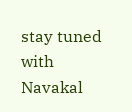stay tuned with Navakal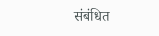संबंधित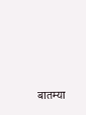बातम्या